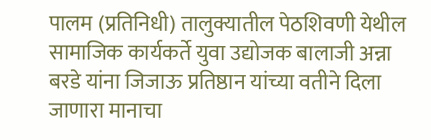पालम (प्रतिनिधी) तालुक्यातील पेठशिवणी येथील सामाजिक कार्यकर्ते युवा उद्योजक बालाजी अन्ना बरडे यांना जिजाऊ प्रतिष्ठान यांच्या वतीने दिला जाणारा मानाचा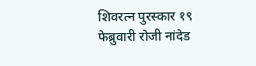शिवरत्न पुरस्कार १९ फेब्रुवारी रोजी नांदेड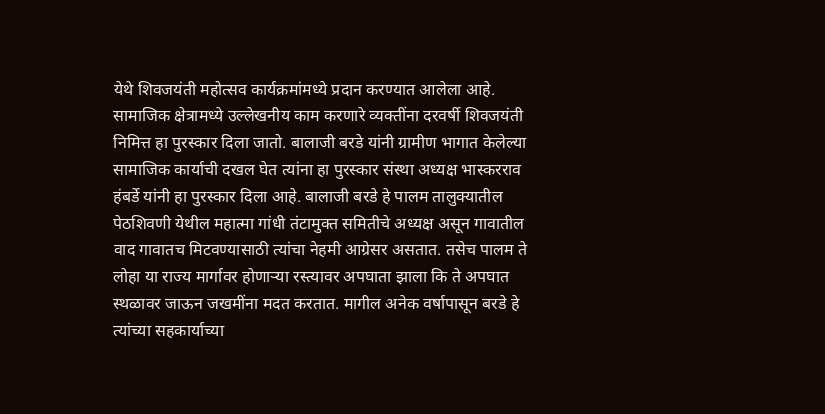येथे शिवजयंती महोत्सव कार्यक्रमांमध्ये प्रदान करण्यात आलेला आहे.
सामाजिक क्षेत्रामध्ये उल्लेखनीय काम करणारे व्यक्तींना दरवर्षी शिवजयंती निमित्त हा पुरस्कार दिला जातो. बालाजी बरडे यांनी ग्रामीण भागात केलेल्या सामाजिक कार्याची दखल घेत त्यांना हा पुरस्कार संस्था अध्यक्ष भास्करराव हंबर्डे यांनी हा पुरस्कार दिला आहे. बालाजी बरडे हे पालम तालुक्यातील
पेठशिवणी येथील महात्मा गांधी तंटामुक्त समितीचे अध्यक्ष असून गावातील वाद गावातच मिटवण्यासाठी त्यांचा नेहमी आग्रेसर असतात. तसेच पालम ते लोहा या राज्य मार्गावर होणाऱ्या रस्त्यावर अपघाता झाला कि ते अपघात स्थळावर जाऊन जखमींना मदत करतात. मागील अनेक वर्षापासून बरडे हे त्यांच्या सहकार्याच्या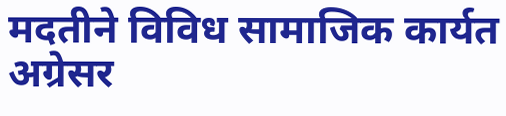मदतीने विविध सामाजिक कार्यत अग्रेसर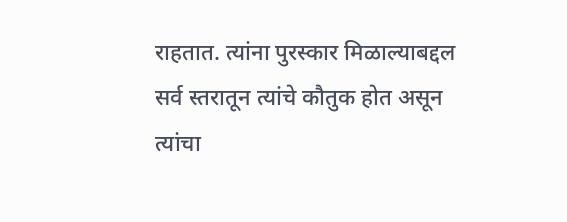राहतात. त्यांना पुरस्कार मिळाल्याबद्दल सर्व स्तरातून त्यांचे कौतुक होत असून त्यांचा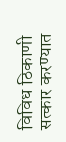विविध ठिकाणी सत्कार करण्यात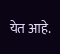येत आहे.